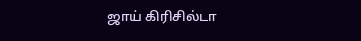ஜாய் கிரிசில்டா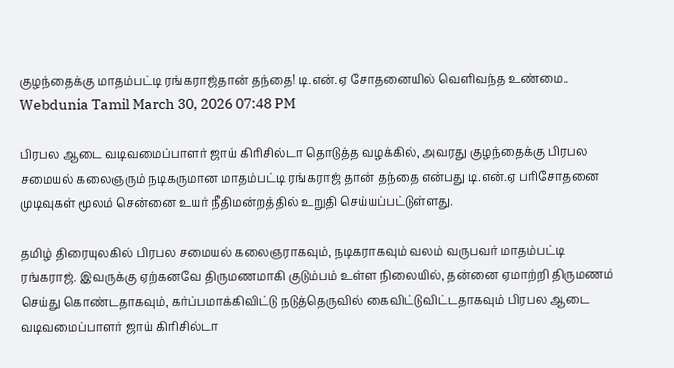குழந்தைக்கு மாதம்பட்டி ரங்கராஜ்தான் தந்தை! டி.என்.ஏ சோதனையில் வெளிவந்த உண்மை..
Webdunia Tamil March 30, 2026 07:48 PM

பிரபல ஆடை வடிவமைப்பாளர் ஜாய் கிரிசில்டா தொடுத்த வழக்கில், அவரது குழந்தைக்கு பிரபல சமையல் கலைஞரும் நடிகருமான மாதம்பட்டி ரங்கராஜ் தான் தந்தை என்பது டி.என்.ஏ பரிசோதனை முடிவுகள் மூலம் சென்னை உயர் நீதிமன்றத்தில் உறுதி செய்யப்பட்டுள்ளது.

தமிழ் திரையுலகில் பிரபல சமையல் கலைஞராகவும், நடிகராகவும் வலம் வருபவர் மாதம்பட்டி ரங்கராஜ். இவருக்கு ஏற்கனவே திருமணமாகி குடும்பம் உள்ள நிலையில், தன்னை ஏமாற்றி திருமணம் செய்து கொண்டதாகவும், கர்ப்பமாக்கிவிட்டு நடுத்தெருவில் கைவிட்டுவிட்டதாகவும் பிரபல ஆடை வடிவமைப்பாளர் ஜாய் கிரிசில்டா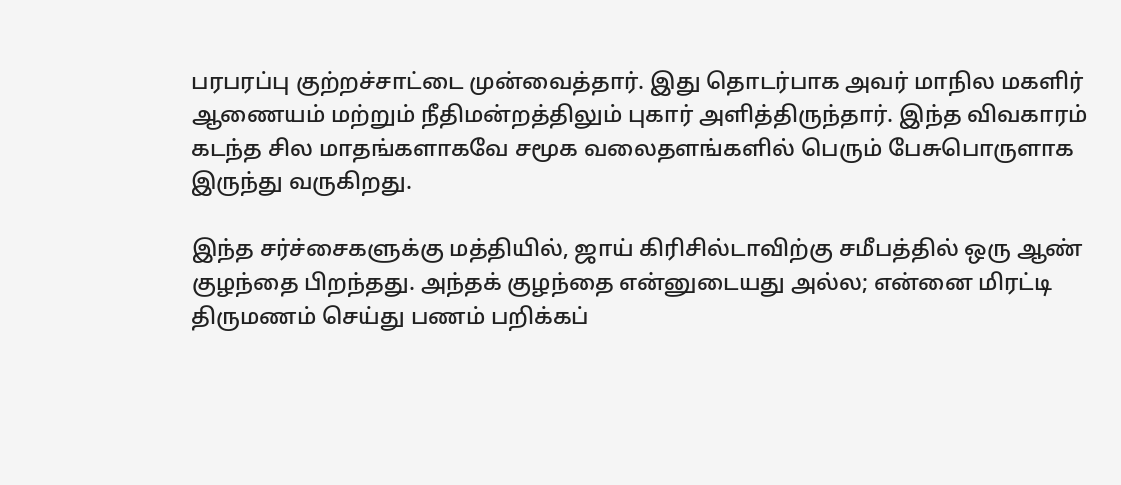பரபரப்பு குற்றச்சாட்டை முன்வைத்தார். இது தொடர்பாக அவர் மாநில மகளிர் ஆணையம் மற்றும் நீதிமன்றத்திலும் புகார் அளித்திருந்தார். இந்த விவகாரம் கடந்த சில மாதங்களாகவே சமூக வலைதளங்களில் பெரும் பேசுபொருளாக இருந்து வருகிறது.

இந்த சர்ச்சைகளுக்கு மத்தியில், ஜாய் கிரிசில்டாவிற்கு சமீபத்தில் ஒரு ஆண் குழந்தை பிறந்தது. அந்தக் குழந்தை என்னுடையது அல்ல; என்னை மிரட்டி திருமணம் செய்து பணம் பறிக்கப்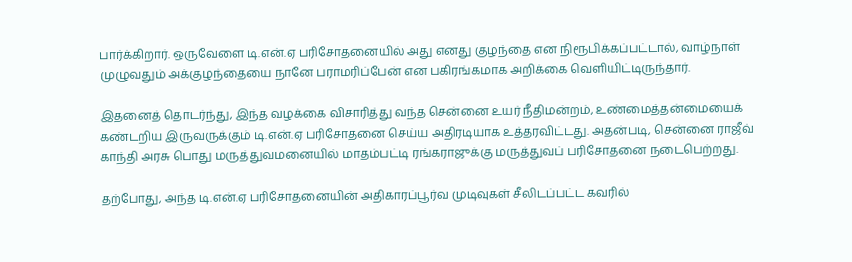பார்க்கிறார். ஒருவேளை டி.என்.ஏ பரிசோதனையில் அது எனது குழந்தை என நிரூபிக்கப்பட்டால், வாழ்நாள் முழுவதும் அக்குழந்தையை நானே பராமரிப்பேன் என பகிரங்கமாக அறிக்கை வெளியிட்டிருந்தார்.

இதனைத் தொடர்ந்து, இந்த வழக்கை விசாரித்து வந்த சென்னை உயர் நீதிமன்றம், உண்மைத்தன்மையைக் கண்டறிய இருவருக்கும் டி.என்.ஏ பரிசோதனை செய்ய அதிரடியாக உத்தரவிட்டது. அதன்படி, சென்னை ராஜீவ் காந்தி அரசு பொது மருத்துவமனையில் மாதம்பட்டி ரங்கராஜுக்கு மருத்துவப் பரிசோதனை நடைபெற்றது.

தற்போது, அந்த டி.என்.ஏ பரிசோதனையின் அதிகாரப்பூர்வ முடிவுகள் சீலிடப்பட்ட கவரில்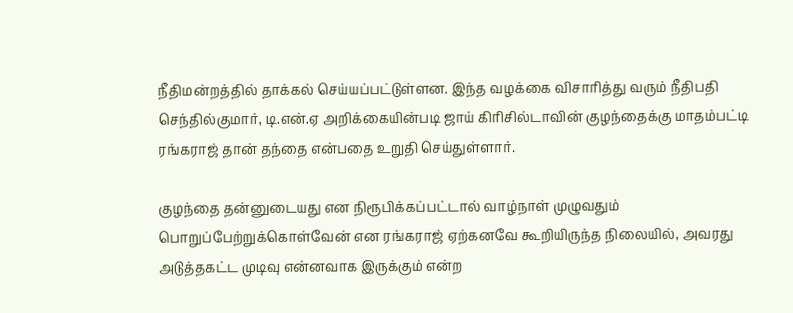நீதிமன்றத்தில் தாக்கல் செய்யப்பட்டுள்ளன. இந்த வழக்கை விசாரித்து வரும் நீதிபதி செந்தில்குமார், டி.என்.ஏ அறிக்கையின்படி ஜாய் கிரிசில்டாவின் குழந்தைக்கு மாதம்பட்டி ரங்கராஜ் தான் தந்தை என்பதை உறுதி செய்துள்ளார்.

குழந்தை தன்னுடையது என நிரூபிக்கப்பட்டால் வாழ்நாள் முழுவதும் பொறுப்பேற்றுக்கொள்வேன் என ரங்கராஜ் ஏற்கனவே கூறியிருந்த நிலையில், அவரது அடுத்தகட்ட முடிவு என்னவாக இருக்கும் என்ற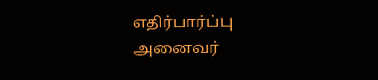எதிர்பார்ப்பு அனைவர்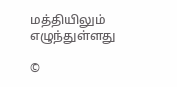மத்தியிலும் எழுந்துள்ளது

©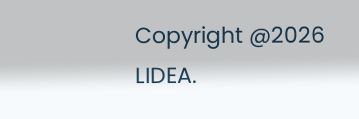Copyright @2026 LIDEA.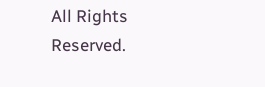All Rights Reserved.